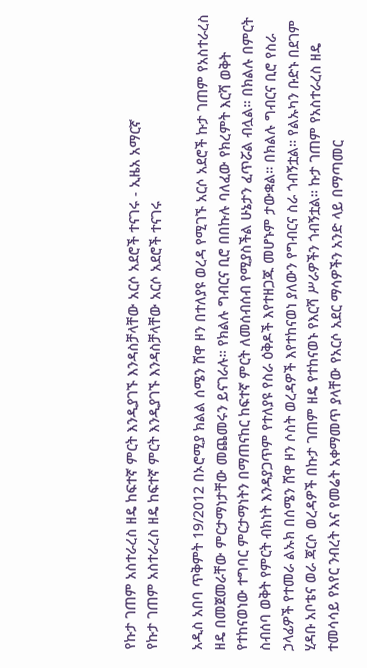የኩታ ገጠም አስተራረስ ዘዴ ከፍተኛ ምርት እንዲያገኙ እንዳስቻላቸው አርሶ አደሮች ተናገሩ - ኢዜአ አማርኛ
የኩታ ገጠም አስተራረስ ዘዴ ከፍተኛ ምርት እንዲያገኙ እንዳስቻላቸው አርሶ አደሮች ተናገሩ

አዲስ አበባ ጥቅምት 19/2012 በኦሮሚያ ክልል ሰሜን ሸዋ ዞን በተለያዩ ወረዳ የሚገኙ አርሶ አደሮች ኩታ ገጠም የአስተራረስ ዘዴ በመጀመራቸው ምርታማነታቸው መጨመሩን ይናገራሉ። የክልሉ ግብርና ቢሮ በበኩሉ ባለፈው የክረምት እርሻ ወቅት የተከናወነው ተግባር ምርታማነትን በማጠናከር ከፍተኛ ምርት ለመሰብሰብ የሚያስችል ሁኔታን ፈጥሯል ብሏል። በክልሉ በምርት ስብሰባ ወቅት የምርት ብክነት እንዳያጋጥም የተለያዩ የስራ ዕቅዶች እየተዘጋጁ መሆኑም ታውቋል። በክልሉ ግብርና ቢሮ የስራ ኃላፊዎች የተመራ ልኡክ በሰሜን ሸዋ ዞን ሶስት ወረዳዎች እየተከናወነ ያለውን የግብርና ስራ ጎብኝቷል። የልኡካን ቡድኑ በደገም ሂዳቡ አቦቴና ወራ ጃርሶ ወረዳዎች በኩታ ገጠም ዘዴ የተከናወኑ የእርሻ ሥራዎችን ጎብኝቷል። ኩታ ገጠም የአስተራረስ ዘዴ ተመሳሳይ የአየር ንብረት እና የመሬት አቀማመጥ ያላቸው የአርሶ አደር ማሳዎችን አንድ ላይ በማጣመር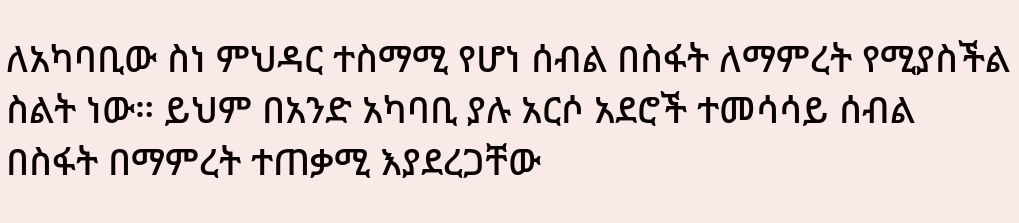ለአካባቢው ስነ ምህዳር ተስማሚ የሆነ ሰብል በስፋት ለማምረት የሚያስችል ስልት ነው። ይህም በአንድ አካባቢ ያሉ አርሶ አደሮች ተመሳሳይ ሰብል በስፋት በማምረት ተጠቃሚ እያደረጋቸው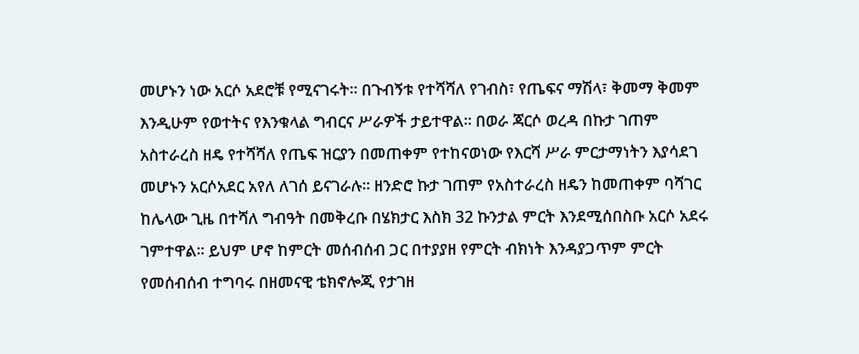መሆኑን ነው አርሶ አደሮቹ የሚናገሩት። በጉብኝቱ የተሻሻለ የገብስ፣ የጤፍና ማሽላ፣ ቅመማ ቅመም እንዲሁም የወተትና የእንቁላል ግብርና ሥራዎች ታይተዋል። በወራ ጃርሶ ወረዳ በኩታ ገጠም አስተራረስ ዘዴ የተሻሻለ የጤፍ ዝርያን በመጠቀም የተከናወነው የእርሻ ሥራ ምርታማነትን እያሳደገ መሆኑን አርሶአደር አየለ ለገሰ ይናገራሉ። ዘንድሮ ኩታ ገጠም የአስተራረስ ዘዴን ከመጠቀም ባሻገር ከሌላው ጊዜ በተሻለ ግብዓት በመቅረቡ በሄክታር እስክ 32 ኩንታል ምርት እንደሚሰበስቡ አርሶ አደሩ ገምተዋል። ይህም ሆኖ ከምርት መሰብሰብ ጋር በተያያዘ የምርት ብክነት እንዳያጋጥም ምርት የመሰብሰብ ተግባሩ በዘመናዊ ቴክኖሎጂ የታገዘ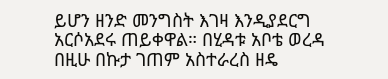ይሆን ዘንድ መንግስት እገዛ እንዲያደርግ አርሶአደሩ ጠይቀዋል። በሂዳቱ አቦቴ ወረዳ በዚሁ በኩታ ገጠም አስተራረስ ዘዴ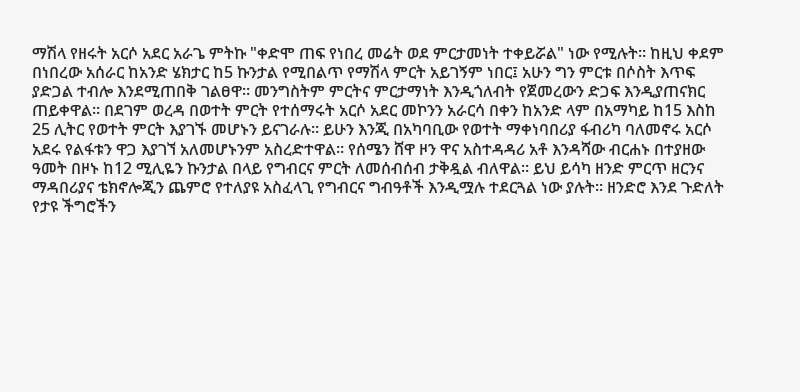ማሽላ የዘሩት አርሶ አደር አራጌ ምትኩ "ቀድሞ ጠፍ የነበረ መሬት ወደ ምርታመነት ተቀይሯል" ነው የሚሉት። ከዚህ ቀደም በነበረው አሰራር ከአንድ ሄክታር ከ5 ኩንታል የሚበልጥ የማሽላ ምርት አይገኝም ነበር፤ አሁን ግን ምርቱ በሶስት እጥፍ ያድጋል ተብሎ እንደሚጠበቅ ገልፀዋ። መንግስትም ምርትና ምርታማነት እንዲጎለብት የጀመረውን ድጋፍ እንዲያጠናክር ጠይቀዋል። በደገም ወረዳ በወተት ምርት የተሰማሩት አርሶ አደር መኮንን አራርሳ በቀን ከአንድ ላም በአማካይ ከ15 እስከ 25 ሊትር የወተት ምርት እያገኙ መሆኑን ይናገራሉ። ይሁን እንጂ በአካባቢው የወተት ማቀነባበሪያ ፋብሪካ ባለመኖሩ አርሶ አደሩ የልፋቱን ዋጋ እያገኘ አለመሆኑንም አስረድተዋል። የሰሜን ሸዋ ዞን ዋና አስተዳዳሪ አቶ እንዳሻው ብርሐኑ በተያዘው ዓመት በዞኑ ከ12 ሚሊዬን ኩንታል በላይ የግብርና ምርት ለመሰብሰብ ታቅዷል ብለዋል። ይህ ይሳካ ዘንድ ምርጥ ዘርንና ማዳበሪያና ቴክኖሎጂን ጨምሮ የተለያዩ አስፈላጊ የግብርና ግብዓቶች እንዲሟሉ ተደርጓል ነው ያሉት። ዘንድሮ እንደ ጉድለት የታዩ ችግሮችን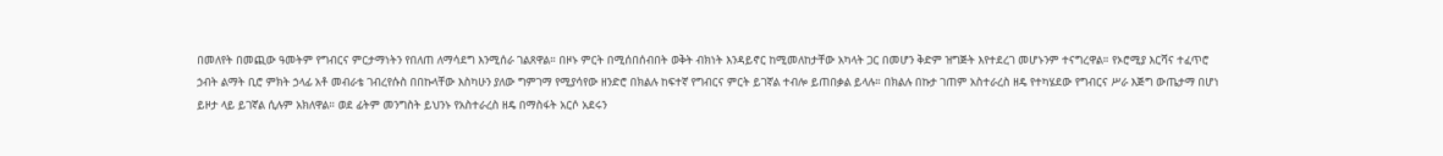በመለየት በመጪው ዓመትም የግብርና ምርታማነትን የበለጠ ለማሳደግ እንሚሰራ ገልጸዋል። በዞኑ ምርት በሚሰበሰብበት ወቅት ብክነት እንዳይኖር ከሚመለከታቸው አካላት ጋር በመሆን ቅድም ዝግጅት እየተደረገ መሆኑንም ተናግረዋል። የኦሮሚያ እርሻና ተፈጥሮ ኃብት ልማት ቢሮ ምክት ኃላፊ አቶ መብራቴ ገብረየሱስ በበኩላቸው እስካሁን ያለው ግምገማ የሚያሳየው ዘንድሮ በክልሉ ከፍተኛ የግብርና ምርት ይገኛል ተብሎ ይጠበቃል ይላሉ። በክልሉ በኩታ ገጠም አስተራረስ ዘዴ የተካሄደው የግብርና ሥራ እጅግ ውጤታማ በሆነ ይዞታ ላይ ይገኛል ሲሉም አክለዋል። ወደ ፊትም መንግስት ይህንኑ የአስተራረስ ዘዴ በማስፋት አርሶ አደሩን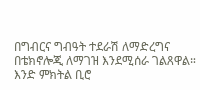በግብርና ግብዓት ተደራሽ ለማድረግና በቴክኖሎጂ ለማገዝ እንደሚሰራ ገልጸዋል። እንድ ምክትል ቢሮ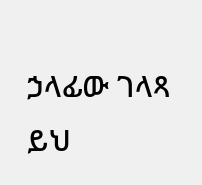ኃላፊው ገላጻ ይህ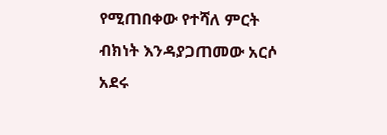የሚጠበቀው የተሻለ ምርት ብክነት እንዳያጋጠመው አርሶ አደሩ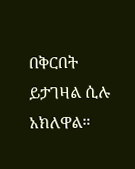በቅርበት ይታገዛል ሲሉ አክለዋል።